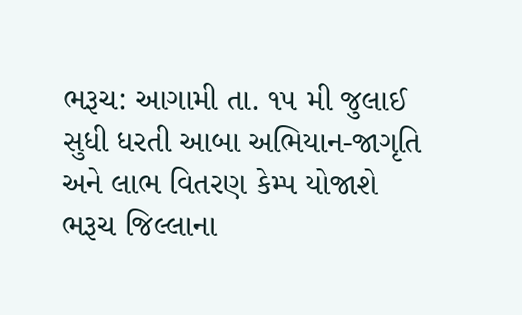ભરૂચ: આગામી તા. ૧૫ મી જુલાઈ સુધી ધરતી આબા અભિયાન-જાગૃતિ અને લાભ વિતરણ કેમ્પ યોજાશે
ભરૂચ જિલ્લાના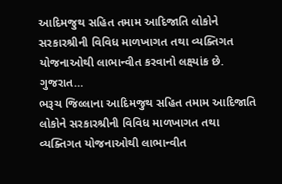આદિમજુથ સહિત તમામ આદિજાતિ લોકોને સરકારશ્રીની વિવિધ માળખાગત તથા વ્યક્તિગત યોજનાઓથી લાભાન્વીત કરવાનો લક્ષ્યાંક છે. ગુજરાત…
ભરૂચ જિલ્લાના આદિમજુથ સહિત તમામ આદિજાતિ લોકોને સરકારશ્રીની વિવિધ માળખાગત તથા વ્યક્તિગત યોજનાઓથી લાભાન્વીત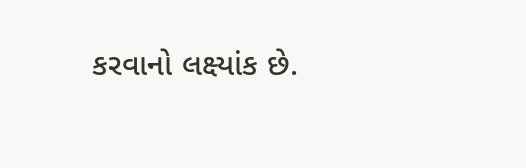કરવાનો લક્ષ્યાંક છે.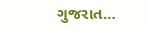ગુજરાત…